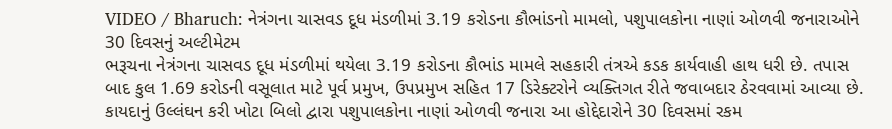VIDEO / Bharuch: નેત્રંગના ચાસવડ દૂધ મંડળીમાં 3.19 કરોડના કૌભાંડનો મામલો, પશુપાલકોના નાણાં ઓળવી જનારાઓને 30 દિવસનું અલ્ટીમેટમ
ભરૂચના નેત્રંગના ચાસવડ દૂધ મંડળીમાં થયેલા 3.19 કરોડના કૌભાંડ મામલે સહકારી તંત્રએ કડક કાર્યવાહી હાથ ધરી છે. તપાસ બાદ કુલ 1.69 કરોડની વસૂલાત માટે પૂર્વ પ્રમુખ, ઉપપ્રમુખ સહિત 17 ડિરેક્ટરોને વ્યક્તિગત રીતે જવાબદાર ઠેરવવામાં આવ્યા છે. કાયદાનું ઉલ્લંઘન કરી ખોટા બિલો દ્વારા પશુપાલકોના નાણાં ઓળવી જનારા આ હોદ્દેદારોને 30 દિવસમાં રકમ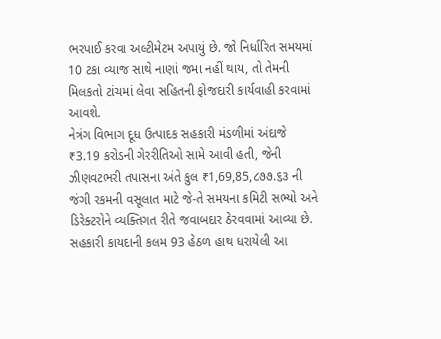ભરપાઈ કરવા અલ્ટીમેટમ અપાયું છે. જો નિર્ધારિત સમયમાં 10 ટકા વ્યાજ સાથે નાણાં જમા નહીં થાય, તો તેમની મિલકતો ટાંચમાં લેવા સહિતની ફોજદારી કાર્યવાહી કરવામાં આવશે.
નેત્રંગ વિભાગ દૂધ ઉત્પાદક સહકારી મંડળીમાં અંદાજે ₹3.19 કરોડની ગેરરીતિઓ સામે આવી હતી, જેની ઝીણવટભરી તપાસના અંતે કુલ ₹1,69,85,૮૭૭.૬૩ ની જંગી રકમની વસૂલાત માટે જે-તે સમયના કમિટી સભ્યો અને ડિરેક્ટરોને વ્યક્તિગત રીતે જવાબદાર ઠેરવવામાં આવ્યા છે. સહકારી કાયદાની કલમ 93 હેઠળ હાથ ધરાયેલી આ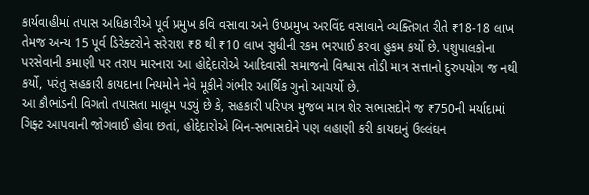કાર્યવાહીમાં તપાસ અધિકારીએ પૂર્વ પ્રમુખ કવિ વસાવા અને ઉપપ્રમુખ અરવિંદ વસાવાને વ્યક્તિગત રીતે ₹18-18 લાખ તેમજ અન્ય 15 પૂર્વ ડિરેક્ટરોને સરેરાશ ₹8 થી ₹10 લાખ સુધીની રકમ ભરપાઈ કરવા હુકમ કર્યો છે. પશુપાલકોના પરસેવાની કમાણી પર તરાપ મારનારા આ હોદ્દેદારોએ આદિવાસી સમાજનો વિશ્વાસ તોડી માત્ર સત્તાનો દુરુપયોગ જ નથી કર્યો, પરંતુ સહકારી કાયદાના નિયમોને નેવે મૂકીને ગંભીર આર્થિક ગુનો આચર્યો છે.
આ કૌભાંડની વિગતો તપાસતા માલૂમ પડ્યું છે કે, સહકારી પરિપત્ર મુજબ માત્ર શેર સભાસદોને જ ₹750ની મર્યાદામાં ગિફ્ટ આપવાની જોગવાઈ હોવા છતાં, હોદ્દેદારોએ બિન-સભાસદોને પણ લહાણી કરી કાયદાનું ઉલ્લંઘન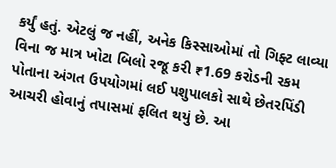કર્યું હતું. એટલું જ નહીં, અનેક કિસ્સાઓમાં તો ગિફ્ટ લાવ્યા વિના જ માત્ર ખોટા બિલો રજૂ કરી ₹1.69 કરોડની રકમ પોતાના અંગત ઉપયોગમાં લઈ પશુપાલકો સાથે છેતરપિંડી આચરી હોવાનું તપાસમાં ફલિત થયું છે. આ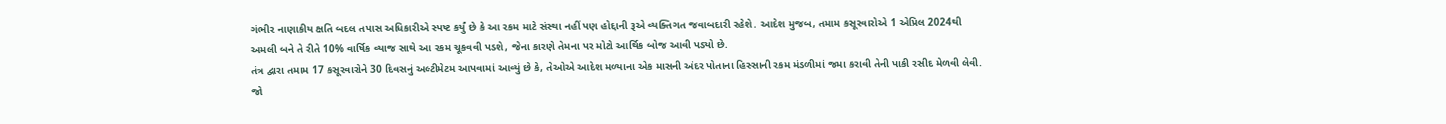ગંભીર નાણાકીય ક્ષતિ બદલ તપાસ અધિકારીએ સ્પષ્ટ કર્યું છે કે આ રકમ માટે સંસ્થા નહીં પણ હોદ્દાની રૂએ વ્યક્તિગત જવાબદારી રહેશે. આદેશ મુજબ, તમામ કસૂરવારોએ 1 એપ્રિલ 2024થી અમલી બને તે રીતે 10% વાર્ષિક વ્યાજ સાથે આ રકમ ચૂકવવી પડશે, જેના કારણે તેમના પર મોટો આર્થિક બોજ આવી પડ્યો છે.
તંત્ર દ્વારા તમામ 17 કસૂરવારોને 30 દિવસનું અલ્ટીમેટમ આપવામાં આવ્યું છે કે, તેઓએ આદેશ મળ્યાના એક માસની અંદર પોતાના હિસ્સાની રકમ મંડળીમાં જમા કરાવી તેની પાકી રસીદ મેળવી લેવી. જો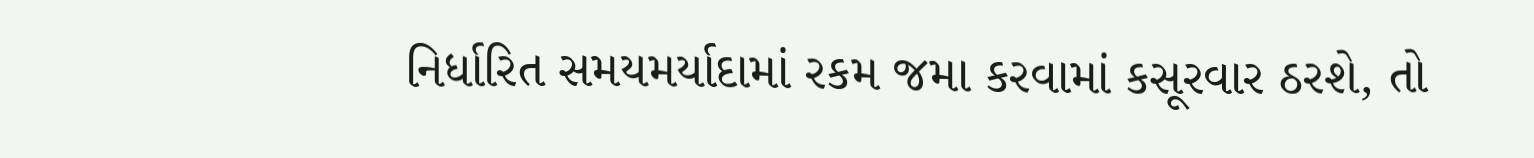નિર્ધારિત સમયમર્યાદામાં રકમ જમા કરવામાં કસૂરવાર ઠરશે, તો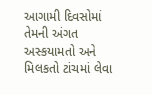આગામી દિવસોમાં તેમની અંગત અસ્કયામતો અને મિલકતો ટાંચમાં લેવા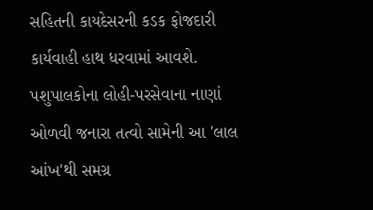સહિતની કાયદેસરની કડક ફોજદારી કાર્યવાહી હાથ ધરવામાં આવશે. પશુપાલકોના લોહી-પરસેવાના નાણાં ઓળવી જનારા તત્વો સામેની આ 'લાલ આંખ'થી સમગ્ર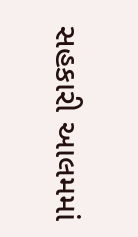સહકારી આલમમાં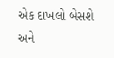એક દાખલો બેસશે અને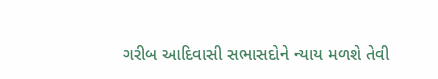ગરીબ આદિવાસી સભાસદોને ન્યાય મળશે તેવી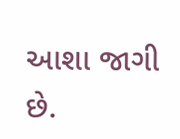આશા જાગી છે.